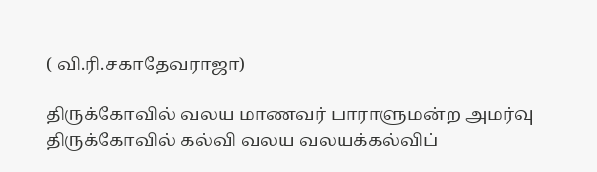( வி.ரி.சகாதேவராஜா)

திருக்கோவில் வலய மாணவர் பாராளுமன்ற அமர்வு  திருக்கோவில் கல்வி வலய வலயக்கல்விப்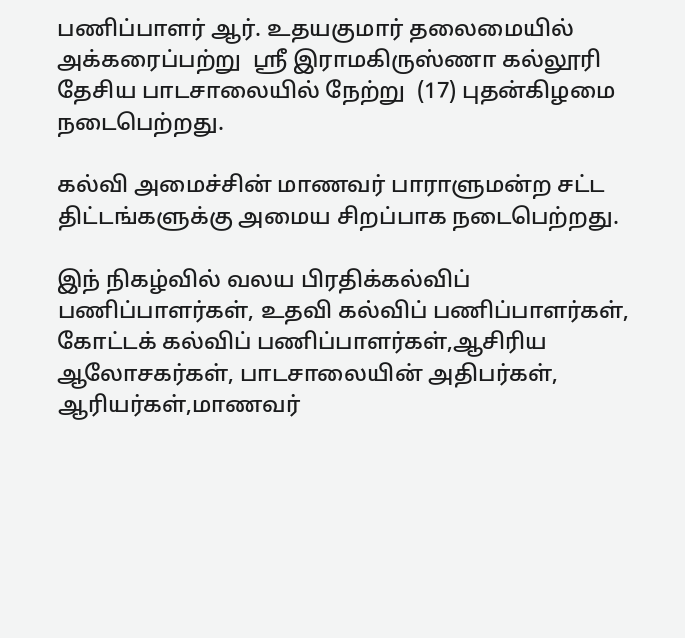பணிப்பாளர் ஆர். உதயகுமார் தலைமையில் அக்கரைப்பற்று  ஸ்ரீ இராமகிருஸ்ணா கல்லூரி தேசிய பாடசாலையில் நேற்று  (17) புதன்கிழமை நடைபெற்றது.

கல்வி அமைச்சின் மாணவர் பாராளுமன்ற சட்ட திட்டங்களுக்கு அமைய சிறப்பாக நடைபெற்றது.

இந் நிகழ்வில் வலய பிரதிக்கல்விப் பணிப்பாளர்கள், உதவி கல்விப் பணிப்பாளர்கள், கோட்டக் கல்விப் பணிப்பாளர்கள்,ஆசிரிய ஆலோசகர்கள், பாடசாலையின் அதிபர்கள், ஆரியர்கள்,மாணவர்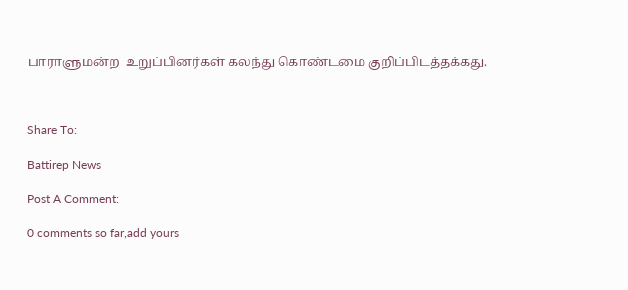பாராளுமன்ற  உறுப்பினர்கள் கலந்து கொண்டமை குறிப்பிடத்தக்கது.



Share To:

Battirep News

Post A Comment:

0 comments so far,add yours